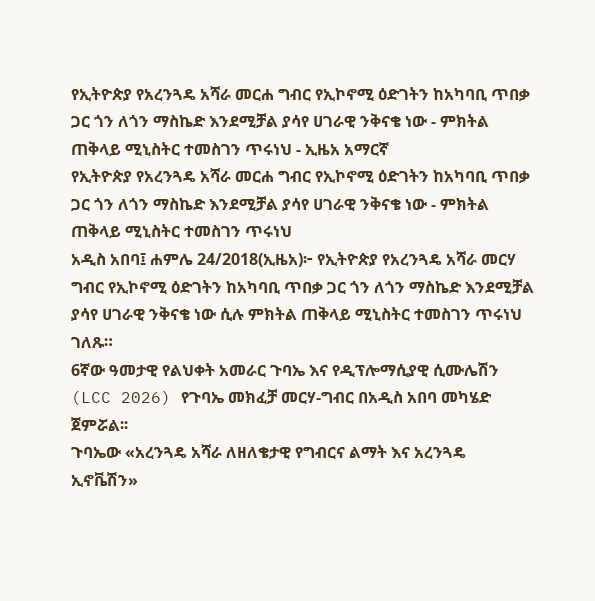የኢትዮጵያ የአረንጓዴ አሻራ መርሐ ግብር የኢኮኖሚ ዕድገትን ከአካባቢ ጥበቃ ጋር ጎን ለጎን ማስኬድ እንደሚቻል ያሳየ ሀገራዊ ንቅናቄ ነው - ምክትል ጠቅላይ ሚኒስትር ተመስገን ጥሩነህ - ኢዜአ አማርኛ
የኢትዮጵያ የአረንጓዴ አሻራ መርሐ ግብር የኢኮኖሚ ዕድገትን ከአካባቢ ጥበቃ ጋር ጎን ለጎን ማስኬድ እንደሚቻል ያሳየ ሀገራዊ ንቅናቄ ነው - ምክትል ጠቅላይ ሚኒስትር ተመስገን ጥሩነህ
አዲስ አበባ፤ ሐምሌ 24/2018(ኢዜአ)፦ የኢትዮጵያ የአረንጓዴ አሻራ መርሃ ግብር የኢኮኖሚ ዕድገትን ከአካባቢ ጥበቃ ጋር ጎን ለጎን ማስኬድ እንደሚቻል ያሳየ ሀገራዊ ንቅናቄ ነው ሲሉ ምክትል ጠቅላይ ሚኒስትር ተመስገን ጥሩነህ ገለጹ።
6ኛው ዓመታዊ የልህቀት አመራር ጉባኤ እና የዲፕሎማሲያዊ ሲሙሌሽን (LCC 2026) የጉባኤ መክፈቻ መርሃ-ግብር በአዲስ አበባ መካሄድ ጀምሯል፡፡
ጉባኤው «አረንጓዴ አሻራ ለዘለቄታዊ የግብርና ልማት እና አረንጓዴ ኢኖቬሽን»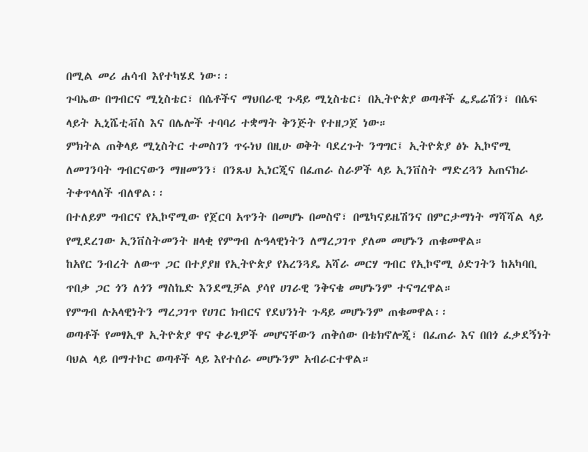በሚል መሪ ሐሳብ እየተካሄደ ነው፡፡
ጉባኤው በግብርና ሚኒስቴር፣ በሴቶችና ማህበራዊ ጉዳይ ሚኒስቴር፣ በኢትዮጵያ ወጣቶች ፌዴሬሽን፣ በሴፍ ላይት ኢኒሼቲቭስ እና በሌሎች ተባባሪ ተቋማት ቅንጅት የተዘጋጀ ነው።
ምክትል ጠቅላይ ሚኒስትር ተመስገን ጥሩነህ በዚሁ ወቅት ባደረጉት ንግግር፤ ኢትዮጵያ ፅኑ ኢኮኖሚ ለመገንባት ግብርናውን ማዘመንን፣ በንጹህ ኢነርጂና በፈጠራ ስራዎች ላይ ኢንቨስት ማድረጓን አጠናክራ ትቀጥላለች ብለዋል፡፡
በተለይም ግብርና የኢኮኖሚው የጀርባ አጥንት በመሆኑ በመስኖ፣ በሜካናይዜሽንና በምርታማነት ማሻሻል ላይ የሚደረገው ኢንቨስትመንት ዘላቂ የምግብ ሉዓላዊነትን ለማረጋገጥ ያለመ መሆኑን ጠቁመዋል።
ከአየር ንብረት ለውጥ ጋር በተያያዘ የኢትዮጵያ የአረንጓዴ አሻራ መርሃ ግብር የኢኮኖሚ ዕድገትን ከአካባቢ ጥበቃ ጋር ጎን ለጎን ማስኬድ እንደሚቻል ያሳየ ሀገራዊ ንቅናቄ መሆኑንም ተናግረዋል።
የምግብ ሉአላዊነትን ማረጋገጥ የሀገር ክብርና የደህንነት ጉዳይ መሆኑንም ጠቁመዋል፡፡
ወጣቶች የመፃኢዋ ኢትዮጵያ ዋና ቀራፂዎች መሆናቸውን ጠቅሰው በቴክኖሎጂ፣ በፈጠራ እና በበጎ ፈቃደኝነት ባህል ላይ በማተኮር ወጣቶች ላይ እየተሰራ መሆኑንም አብራርተዋል።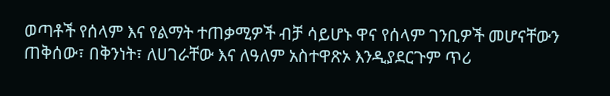ወጣቶች የሰላም እና የልማት ተጠቃሚዎች ብቻ ሳይሆኑ ዋና የሰላም ገንቢዎች መሆናቸውን ጠቅሰው፣ በቅንነት፣ ለሀገራቸው እና ለዓለም አስተዋጽኦ እንዲያደርጉም ጥሪ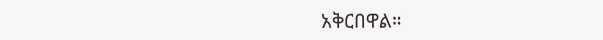አቅርበዋል።